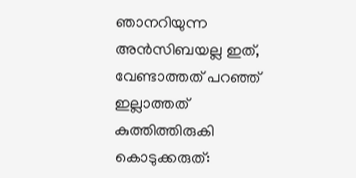ഞാനറിയുന്ന അൻസിബയല്ല ഇത്, വേണ്ടാത്തത് പറഞ്ഞ് ഇല്ലാത്തത് കുത്തിത്തിരുകി കൊടുക്കരുത്: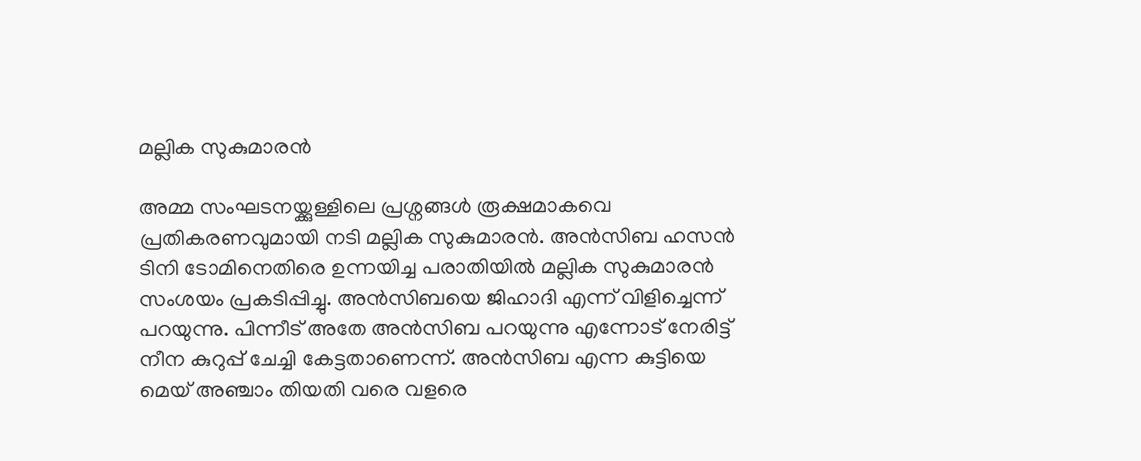മല്ലിക സുകുമാരൻ

അമ്മ സംഘടനയ്ക്കുള്ളിലെ പ്രശ്നങ്ങൾ രൂക്ഷമാകവെ പ്രതികരണവുമായി നടി മല്ലിക സുകുമാരൻ. അൻസിബ ഹസൻ ടിനി ടോമിനെതിരെ ഉന്നയിച്ച പരാതിയിൽ മല്ലിക സുകുമാരൻ സംശയം പ്രകടിപ്പിച്ചു. അൻസിബയെ ജിഹാദി എന്ന് വിളിച്ചെന്ന് പറയുന്നു. പിന്നീട് അതേ അൻസിബ പറയുന്നു എന്നോട് നേരിട്ട് നീന കുറുപ്പ് ചേച്ചി കേട്ടതാണെന്ന്. അൻസിബ എന്ന കുട്ടിയെ മെയ് അഞ്ചാം തിയതി വരെ വളരെ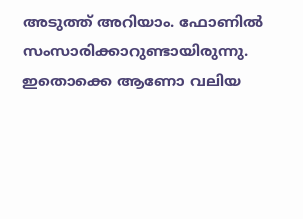അടുത്ത് അറിയാം. ഫോണിൽ സംസാരിക്കാറുണ്ടായിരുന്നു. ഇതൊക്കെ ആണോ വലിയ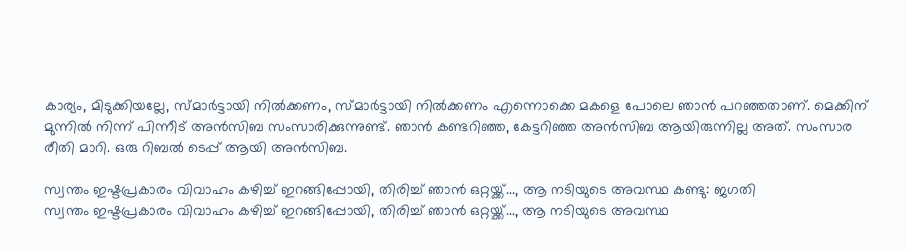കാര്യം, മിടുക്കിയല്ലേ, സ്മാർട്ടായി നിൽക്കണം, സ്മാർട്ടായി നിൽക്കണം എന്നൊക്കെ മകളെ പോലെ ഞാൻ പറഞ്ഞതാണ്. മെക്കിന് മുന്നിൽ നിന്ന് പിന്നീട് അൻസിബ സംസാരിക്കുന്നുണ്ട്. ഞാൻ കണ്ടറിഞ്ഞ, കേട്ടറിഞ്ഞ അൻസിബ ആയിരുന്നില്ല അത്. സംസാര രീതി മാറി. ഒരു റിബൽ ടെപ്പ് ആയി അൻസിബ.

സ്വന്തം ഇഷ്ടപ്രകാരം വിവാഹം കഴിച്ച് ഇറങ്ങിപ്പോയി, തിരിച്ച് ഞാൻ ഒറ്റയ്ക്ക്..., ആ നടിയുടെ അവസ്ഥ കണ്ടു: ജഗതി
സ്വന്തം ഇഷ്ടപ്രകാരം വിവാഹം കഴിച്ച് ഇറങ്ങിപ്പോയി, തിരിച്ച് ഞാൻ ഒറ്റയ്ക്ക്..., ആ നടിയുടെ അവസ്ഥ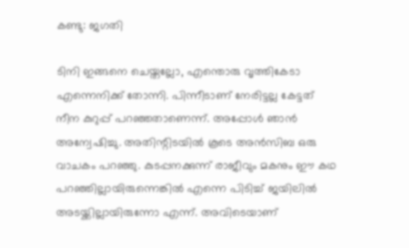കണ്ടു: ജഗതി

ടിനി ഇങ്ങനെ ചെയ്തല്ലോ, എന്തൊരു വൃത്തികേടാ എന്നെനിക്ക് തോന്നി. പിന്നീടാണ് നേരിട്ടല്ല കേട്ടത് നീന കുറുപ്പ് പറഞ്ഞതാണെന്ന്. അപ്പോൾ ഞാൻ അന്വേഷിച്ചു. അതിന്റിടയിൽ കൂടെ അൻസിബ ഒരു വാചകം പറഞ്ഞു. കുടപ്പനക്കുന്ന് രാജീവും മകനും ഈ കഥ പറഞ്ഞില്ലായിരുന്നെങ്കിൽ എന്നെ പിടിച്ച് ജയിലിൽ അടയ്ക്കില്ലായിരുന്നോ എന്ന്. അവിടെയാണ്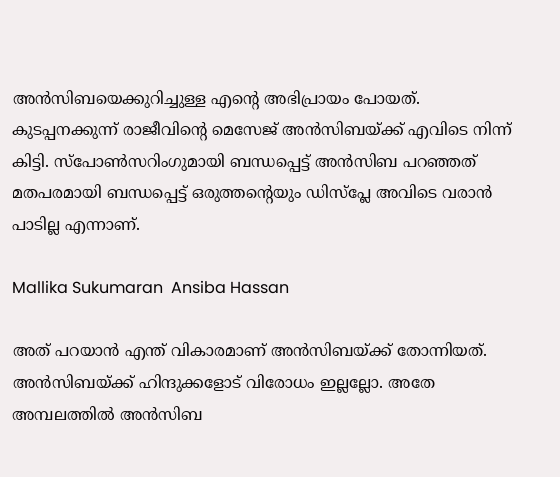അൻസിബയെക്കുറിച്ചുള്ള എന്റെ അഭിപ്രായം പോയത്. കുടപ്പനക്കുന്ന് രാജീവിന്റെ മെസേജ് അൻസിബയ്ക്ക് എവിടെ നിന്ന് കിട്ടി. സ്പോൺസറിംഗുമായി ബന്ധപ്പെട്ട് അൻസിബ പറഞ്ഞത് മതപരമായി ബന്ധപ്പെട്ട് ഒരുത്തന്റെയും ഡിസ്പ്ലേ അവിടെ വരാൻ പാ‌ടില്ല എന്നാണ്.

Mallika Sukumaran  Ansiba Hassan

അത് പറയാൻ എന്ത് വികാരമാണ് അൻസിബയ്ക്ക് തോന്നിയത്. അൻസിബയ്ക്ക് ഹിന്ദുക്കളോട് വിരോധം ഇല്ലല്ലോ. അതേ അമ്പലത്തിൽ അൻസിബ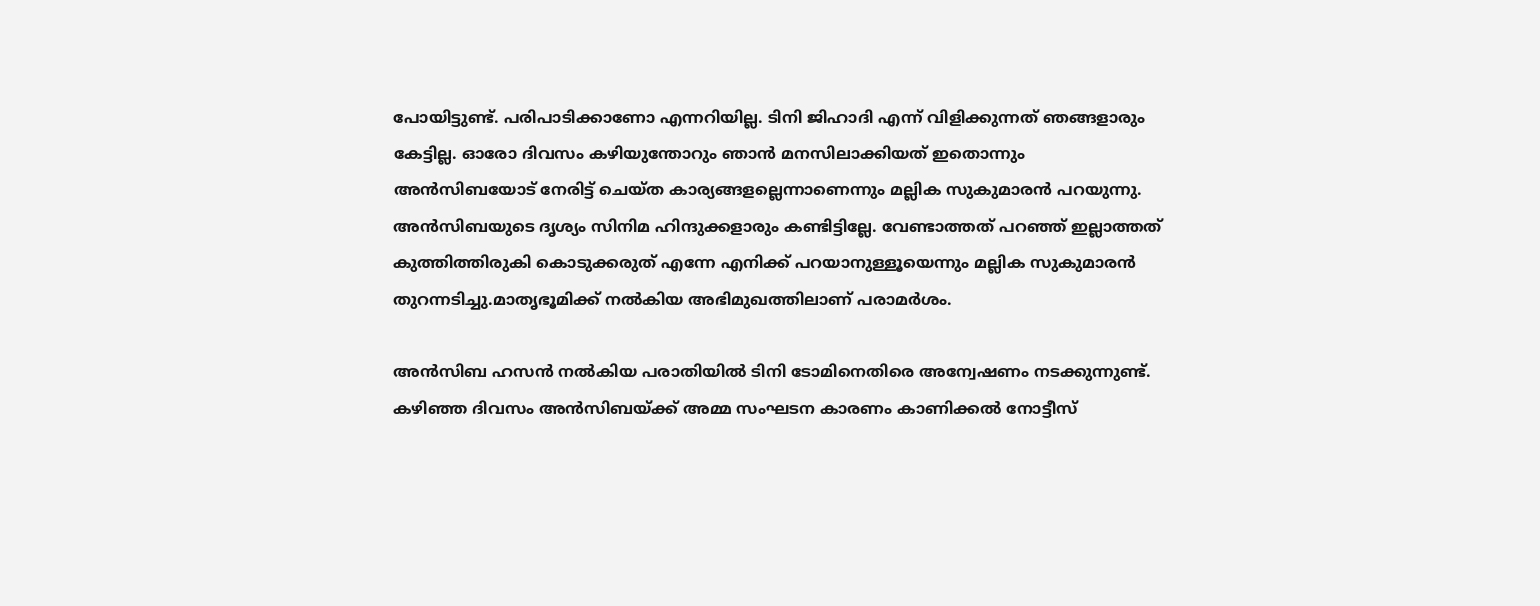പോയിട്ടുണ്ട്. പരിപാടിക്കാണോ എന്നറിയില്ല. ടിനി ജിഹാദി എന്ന് വിളിക്കുന്നത് ഞങ്ങളാരും കേട്ടില്ല. ഓരോ ദിവസം കഴിയുന്തോറും ഞാൻ മനസിലാക്കിയത് ഇതൊന്നും അൻസിബയോട് നേരിട്ട് ചെയ്ത കാര്യങ്ങളല്ലെന്നാണെന്നും മല്ലിക സുകുമാരൻ പറയുന്നു.
അൻസിബയുടെ ദൃശ്യം സിനിമ ഹിന്ദുക്കളാരും കണ്ടിട്ടില്ലേ. വേണ്ടാത്തത് പറഞ്ഞ് ഇല്ലാത്തത് കുത്തിത്തിരുകി കൊടുക്കരുത് എന്നേ എനിക്ക് പറയാനുള്ളൂയെന്നും മല്ലിക സുകുമാരൻ തുറന്നടിച്ചു.മാതൃഭൂമിക്ക് നൽകിയ അഭിമുഖത്തിലാണ് പരാമർശം.

അൻസിബ ഹസൻ നൽകിയ പരാതിയിൽ ടിനി ടോമിനെതിരെ അന്വേഷണം നടക്കുന്നുണ്ട്. കഴിഞ്ഞ ദിവസം അൻസിബയ്ക്ക് അമ്മ സംഘടന കാരണം കാണിക്കൽ നോട്ടീസ്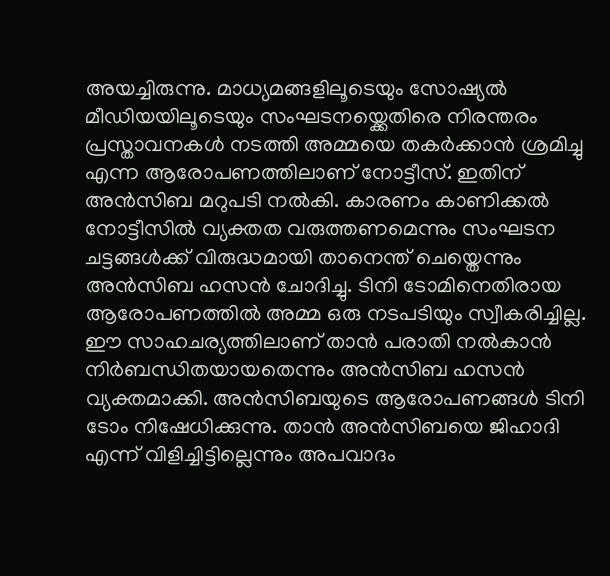അയച്ചിരുന്നു. മാധ്യമങ്ങളിലൂടെയും സോഷ്യൽ മീഡിയയിലൂടെയും സംഘടനയ്ക്കെതിരെ നിരന്തരം പ്രസ്താവനകൾ നടത്തി അമ്മയെ തകർക്കാൻ ശ്രമിച്ചു എന്ന ആരോപണത്തിലാണ് നോട്ടീസ്. ഇതിന് അൻസിബ മറുപടി നൽകി. കാരണം കാണിക്കൽ നോട്ടീസിൽ വ്യക്തത വരുത്തണമെന്നും സംഘടന ചട്ടങ്ങൾക്ക് വിരുദ്ധമായി താനെന്ത് ചെയ്തെന്നും അൻസിബ ഹസൻ ചോദിച്ചു. ടിനി ടോമിനെതിരായ ആരോപണത്തിൽ അമ്മ ഒരു നടപടിയും സ്വീകരിച്ചില്ല. ഈ സാഹചര്യത്തിലാണ് താൻ പരാതി നൽകാൻ നിർബന്ധിതയായതെന്നും അൻസിബ ഹസൻ വ്യക്തമാക്കി. അൻസിബയുടെ ആരോപണങ്ങൾ ടിനി ടോം നിഷേധിക്കുന്നു. താൻ അൻസിബയെ ജിഹാദി എന്ന് വിളിച്ചിട്ടില്ലെന്നും അപവാദം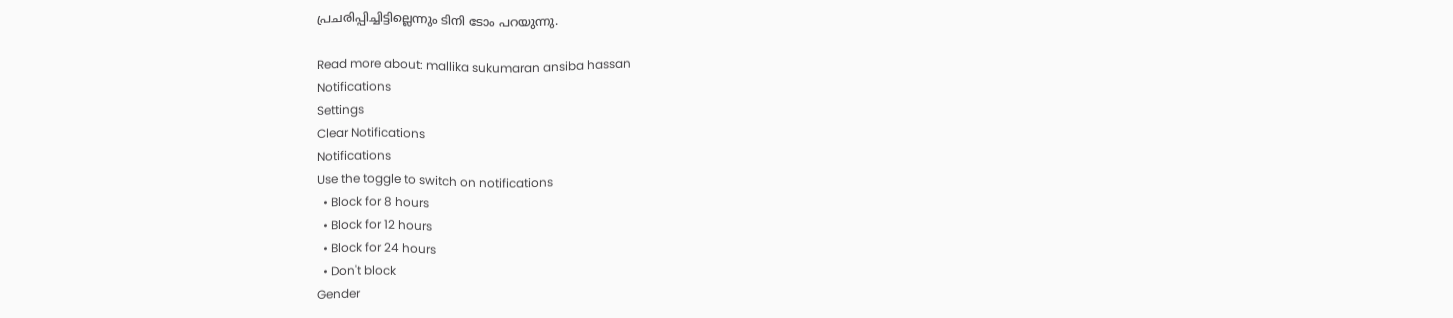പ്രചരിപ്പിച്ചിട്ടില്ലെന്നും ടിനി ടോം പറയുന്നു.

Read more about: mallika sukumaran ansiba hassan
Notifications
Settings
Clear Notifications
Notifications
Use the toggle to switch on notifications
  • Block for 8 hours
  • Block for 12 hours
  • Block for 24 hours
  • Don't block
Gender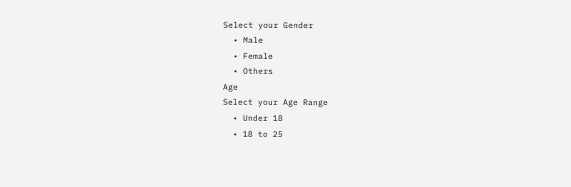Select your Gender
  • Male
  • Female
  • Others
Age
Select your Age Range
  • Under 18
  • 18 to 25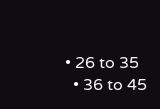• 26 to 35
  • 36 to 45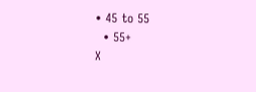• 45 to 55
  • 55+
X